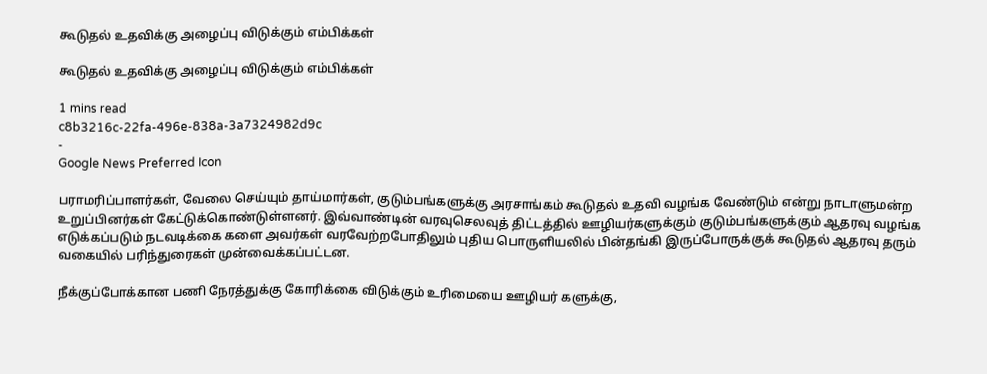கூடுதல் உதவிக்கு அழைப்பு விடுக்கும் எம்பிக்கள்

கூடுதல் உதவிக்கு அழைப்பு விடுக்கும் எம்பிக்கள்

1 mins read
c8b3216c-22fa-496e-838a-3a7324982d9c
-
Google News Preferred Icon

பராமரிப்பாளர்கள், வேலை செய்யும் தாய்மார்கள், குடும்பங்களுக்கு அரசாங்கம் கூடுதல் உதவி வழங்க வேண்டும் என்று நாடாளுமன்ற உறுப்பினர்கள் கேட்டுக்கொண்டுள்ளனர். இவ்வாண்டின் வரவுசெலவுத் திட்டத்தில் ஊழியர்களுக்கும் குடும்பங்களுக்கும் ஆதரவு வழங்க எடுக்கப்படும் நடவடிக்கை களை அவர்கள் வரவேற்றபோதிலும் புதிய பொருளியலில் பின்தங்கி இருப்போருக்குக் கூடுதல் ஆதரவு தரும் வகையில் பரிந்துரைகள் முன்வைக்கப்பட்டன.

நீக்குப்போக்கான பணி நேரத்துக்கு கோரிக்கை விடுக்கும் உரிமையை ஊழியர் களுக்கு,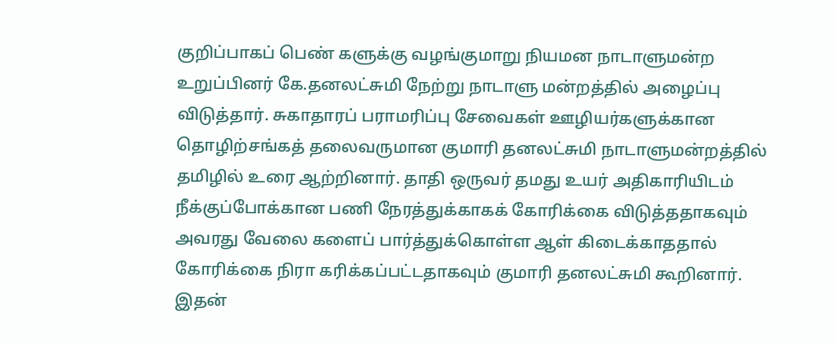குறிப்பாகப் பெண் களுக்கு வழங்குமாறு நியமன நாடாளுமன்ற உறுப்பினர் கே.தனலட்சுமி நேற்று நாடாளு மன்றத்தில் அழைப்பு விடுத்தார். சுகாதாரப் பராமரிப்பு சேவைகள் ஊழியர்களுக்கான தொழிற்சங்கத் தலைவருமான குமாரி தனலட்சுமி நாடாளுமன்றத்தில் தமிழில் உரை ஆற்றினார். தாதி ஒருவர் தமது உயர் அதிகாரியிடம் நீக்குப்போக்கான பணி நேரத்துக்காகக் கோரிக்கை விடுத்ததாகவும் அவரது வேலை களைப் பார்த்துக்கொள்ள ஆள் கிடைக்காததால் கோரிக்கை நிரா கரிக்கப்பட்டதாகவும் குமாரி தனலட்சுமி கூறினார். இதன்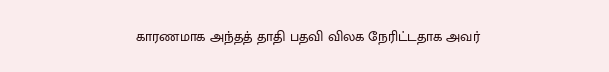காரணமாக அந்தத் தாதி பதவி விலக நேரிட்டதாக அவர்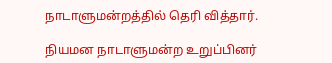நாடாளுமன்றத்தில் தெரி வித்தார்.

நியமன நாடாளுமன்ற உறுப்பினர்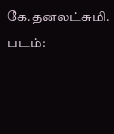கே.தனலட்சுமி. படம்: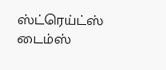ஸ்ட்ரெய்ட்ஸ் டைம்ஸ்